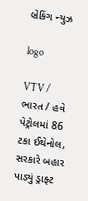બ્રેકિંગ ન્યુઝ

logo

VTV / ભારત / હવે પેટ્રોલમાં 86 ટકા ઈથેનોલ, સરકારે બહાર પાડ્યું ડ્રાફ્ટ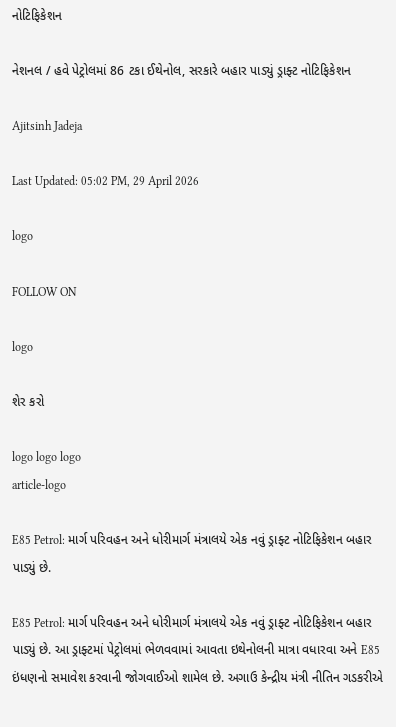નોટિફિકેશન

નેશનલ / હવે પેટ્રોલમાં 86 ટકા ઈથેનોલ, સરકારે બહાર પાડ્યું ડ્રાફ્ટ નોટિફિકેશન

Ajitsinh Jadeja

Last Updated: 05:02 PM, 29 April 2026

logo

FOLLOW ON

logo

શેર કરો

logo logo logo
article-logo

E85 Petrol: માર્ગ પરિવહન અને ધોરીમાર્ગ મંત્રાલયે એક નવું ડ્રાફ્ટ નોટિફિકેશન બહાર પાડ્યું છે.

E85 Petrol: માર્ગ પરિવહન અને ધોરીમાર્ગ મંત્રાલયે એક નવું ડ્રાફ્ટ નોટિફિકેશન બહાર પાડ્યું છે. આ ડ્રાફ્ટમાં પેટ્રોલમાં ભેળવવામાં આવતા ઇથેનોલની માત્રા વધારવા અને E85 ઇંધણનો સમાવેશ કરવાની જોગવાઈઓ શામેલ છે. અગાઉ કેન્દ્રીય મંત્રી નીતિન ગડકરીએ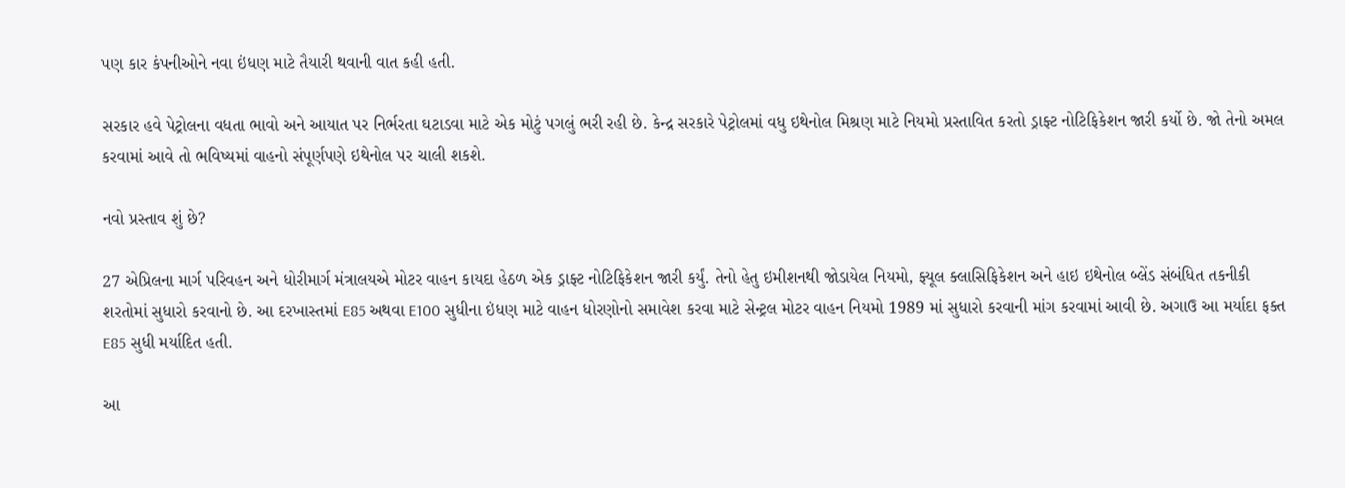પણ કાર કંપનીઓને નવા ઇંધણ માટે તૈયારી થવાની વાત કહી હતી.

સરકાર હવે પેટ્રોલના વધતા ભાવો અને આયાત પર નિર્ભરતા ઘટાડવા માટે એક મોટું પગલું ભરી રહી છે. કેન્દ્ર સરકારે પેટ્રોલમાં વધુ ઇથેનોલ મિશ્રણ માટે નિયમો પ્રસ્તાવિત કરતો ડ્રાફ્ટ નોટિફિકેશન જારી કર્યો છે. જો તેનો અમલ કરવામાં આવે તો ભવિષ્યમાં વાહનો સંપૂર્ણપણે ઇથેનોલ પર ચાલી શકશે.

નવો પ્રસ્તાવ શું છે?

27 એપ્રિલના માર્ગ પરિવહન અને ધોરીમાર્ગ મંત્રાલયએ મોટર વાહન કાયદા હેઠળ એક ડ્રાફ્ટ નોટિફિકેશન જારી કર્યું. તેનો હેતુ ઇમીશનથી જોડાયેલ નિયમો, ફ્યૂલ ક્લાસિફિકેશન અને હાઇ ઇથેનોલ બ્લેંડ સંબંધિત તકનીકી શરતોમાં સુધારો કરવાનો છે. આ દરખાસ્તમાં E85 અથવા E100 સુધીના ઇંધણ માટે વાહન ધોરણોનો સમાવેશ કરવા માટે સેન્ટ્રલ મોટર વાહન નિયમો 1989 માં સુધારો કરવાની માંગ કરવામાં આવી છે. અગાઉ આ મર્યાદા ફક્ત E85 સુધી મર્યાદિત હતી.

આ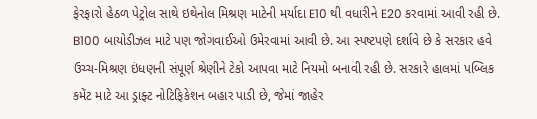ફેરફારો હેઠળ પેટ્રોલ સાથે ઇથેનોલ મિશ્રણ માટેની મર્યાદા E10 થી વધારીને E20 કરવામાં આવી રહી છે. B100 બાયોડીઝલ માટે પણ જોગવાઈઓ ઉમેરવામાં આવી છે. આ સ્પષ્ટપણે દર્શાવે છે કે સરકાર હવે ઉચ્ચ-મિશ્રણ ઇંધણની સંપૂર્ણ શ્રેણીને ટેકો આપવા માટે નિયમો બનાવી રહી છે. સરકારે હાલમાં પબ્લિક કમેંટ માટે આ ડ્રાફ્ટ નોટિફિકેશન બહાર પાડી છે, જેમાં જાહેર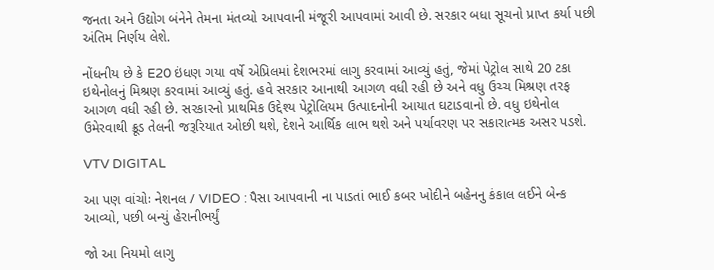જનતા અને ઉદ્યોગ બંનેને તેમના મંતવ્યો આપવાની મંજૂરી આપવામાં આવી છે. સરકાર બધા સૂચનો પ્રાપ્ત કર્યા પછી અંતિમ નિર્ણય લેશે.

નોંધનીય છે કે E20 ઇંધણ ગયા વર્ષે એપ્રિલમાં દેશભરમાં લાગુ કરવામાં આવ્યું હતું, જેમાં પેટ્રોલ સાથે 20 ટકા ઇથેનોલનું મિશ્રણ કરવામાં આવ્યું હતું. હવે સરકાર આનાથી આગળ વધી રહી છે અને વધુ ઉચ્ચ મિશ્રણ તરફ આગળ વધી રહી છે. સરકારનો પ્રાથમિક ઉદ્દેશ્ય પેટ્રોલિયમ ઉત્પાદનોની આયાત ઘટાડવાનો છે. વધુ ઇથેનોલ ઉમેરવાથી ક્રૂડ તેલની જરૂરિયાત ઓછી થશે, દેશને આર્થિક લાભ થશે અને પર્યાવરણ પર સકારાત્મક અસર પડશે.

VTV DIGITAL

આ પણ વાંચોઃ નેશનલ / VIDEO : પૈસા આપવાની ના પાડતાં ભાઈ કબર ખોદીને બહેનનુ કંકાલ લઈને બેન્ક આવ્યો, પછી બન્યું હેરાનીભર્યું

જો આ નિયમો લાગુ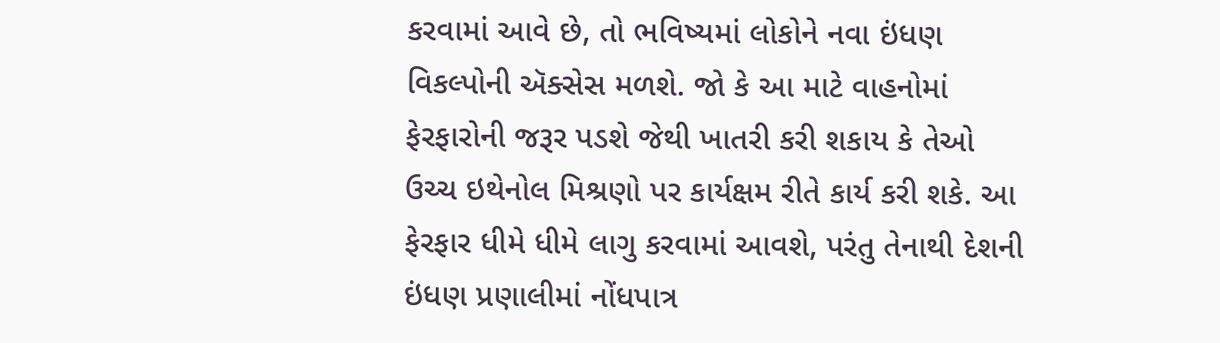કરવામાં આવે છે, તો ભવિષ્યમાં લોકોને નવા ઇંધણ વિકલ્પોની ઍક્સેસ મળશે. જો કે આ માટે વાહનોમાં ફેરફારોની જરૂર પડશે જેથી ખાતરી કરી શકાય કે તેઓ ઉચ્ચ ઇથેનોલ મિશ્રણો પર કાર્યક્ષમ રીતે કાર્ય કરી શકે. આ ફેરફાર ધીમે ધીમે લાગુ કરવામાં આવશે, પરંતુ તેનાથી દેશની ઇંધણ પ્રણાલીમાં નોંધપાત્ર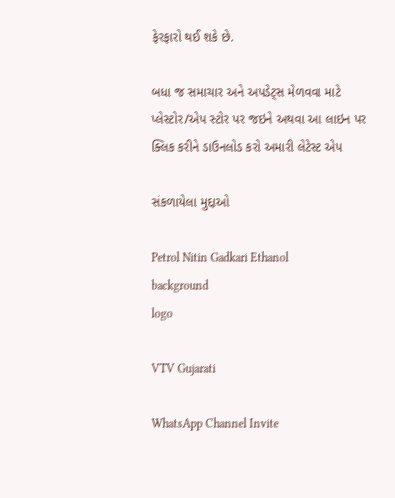ફેરફારો થઈ શકે છે.

બધા જ સમાચાર અને અપડેટ્સ મેળવવા માટે પ્લેસ્ટોર/એપ સ્ટોર પર જઇને અથવા આ લાઇન પર ક્લિક કરીને ડાઉનલોડ કરો અમારી લેટેસ્ટ એપ

સંકળાયેલા મુદ્દાઓ

Petrol Nitin Gadkari Ethanol
background
logo

VTV Gujarati

WhatsApp Channel Invite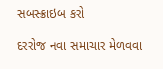સબસ્ક્રાઇબ કરો

દરરોજ નવા સમાચાર મેળવવા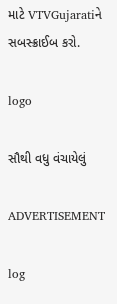માટે VTVGujaratiને સબસ્ક્રાઈબ કરો.

logo

સૌથી વધુ વંચાયેલું

ADVERTISEMENT

log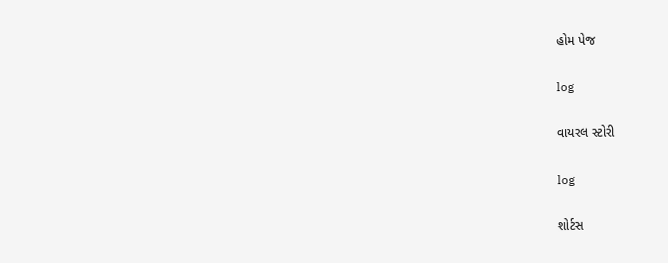હોમ પેજ

log

વાયરલ સ્ટોરી

log

શોર્ટસ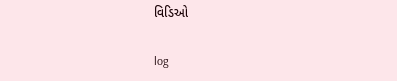વિડિઓ

log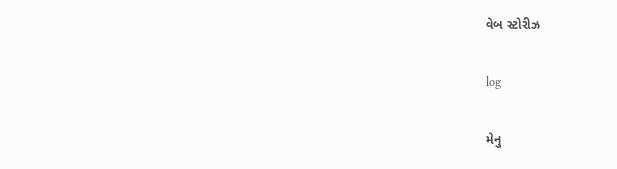વેબ સ્ટોરીઝ

log

મેનુ